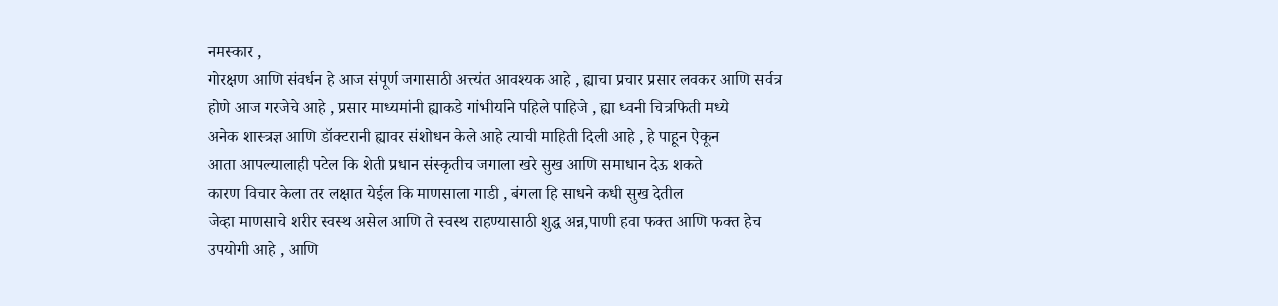नमस्कार ,
गोरक्षण आणि संवर्धन हे आज संपूर्ण जगासाठी अत्त्यंत आवश्यक आहे , ह्याचा प्रचार प्रसार लवकर आणि सर्वत्र
होणे आज गरजेचे आहे , प्रसार माध्यमांनी ह्याकडे गांभीर्याने पहिले पाहिजे , ह्या ध्वनी चित्रफिती मध्ये
अनेक शास्त्रज्ञ आणि डॉक्टरानी ह्यावर संशोधन केले आहे त्याची माहिती दिली आहे , हे पाहून ऐकून
आता आपल्यालाही पटेल कि शेती प्रधान संस्कृतीच जगाला खरे सुख आणि समाधान देऊ शकते
कारण विचार केला तर लक्षात येईल कि माणसाला गाडी , बंगला हि साधने कधी सुख देतील
जेव्हा माणसाचे शरीर स्वस्थ असेल आणि ते स्वस्थ राहण्यासाठी शुद्ध अन्न,पाणी हवा फक्त आणि फक्त हेच
उपयोगी आहे , आणि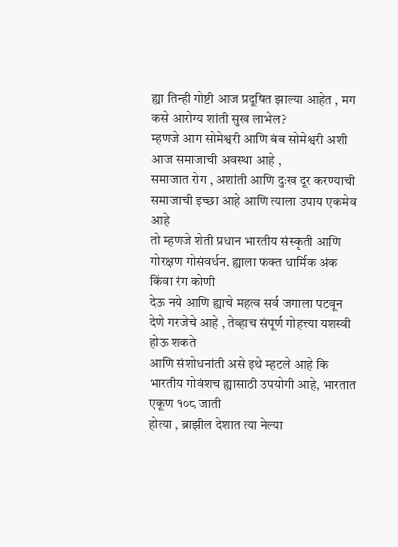ह्या तिन्ही गोष्टी आज प्रदूषित झाल्या आहेत , मग कसे आरोग्य शांती सुख लाभेल?
म्हणजे आग सोमेश्वरी आणि बंब सोमेश्वरी अशी आज समाजाची अवस्था आहे ,
समाजात रोग , अशांती आणि दुःख दूर करण्याची समाजाची इच्छा आहे आणि त्याला उपाय एकमेव आहे
तो म्हणजे शेती प्रधान भारतीय संस्कृती आणि गोरक्षण गोसंवर्धन. ह्याला फक्त धार्मिक अंक किंवा रंग कोणी
देऊ नये आणि ह्याचे महत्व सर्व जगाला पटवून देणे गरजेचे आहे , तेव्हाच संपूर्ण गोहत्त्या यशस्वी होऊ शकते
आणि संशोधनांती असे इथे म्हटले आहे कि भारतीय गोवंशच ह्यासाठी उपयोगी आहे, भारतात एकूण १०८ जाती
होत्या , ब्राझील देशात त्या नेल्या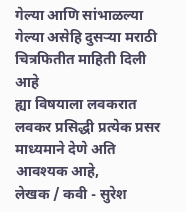गेल्या आणि सांभाळल्या गेल्या असेहि दुसऱ्या मराठी चित्रफितीत माहिती दिली आहे
ह्या विषयाला लवकरात लवकर प्रसिद्धी प्रत्येक प्रसर माध्यमाने देणे अति आवश्यक आहे,
लेखक / कवी - सुरेश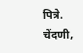पित्रे.
चेंदणी,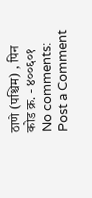ठाणे (पश्चिम) , पिन कोड क्र. - ४००६०१
No comments:
Post a Comment